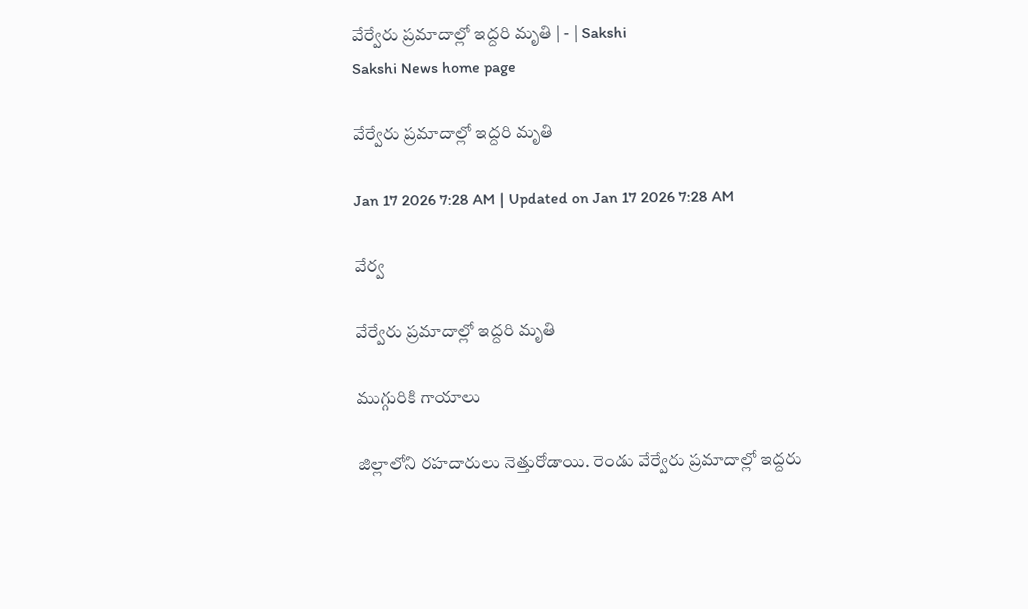వేర్వేరు ప్రమాదాల్లో ఇద్దరి మృతి | - | Sakshi
Sakshi News home page

వేర్వేరు ప్రమాదాల్లో ఇద్దరి మృతి

Jan 17 2026 7:28 AM | Updated on Jan 17 2026 7:28 AM

వేర్వ

వేర్వేరు ప్రమాదాల్లో ఇద్దరి మృతి

ముగ్గురికి గాయాలు

జిల్లాలోని రహదారులు నెత్తురోడాయి. రెండు వేర్వేరు ప్రమాదాల్లో ఇద్దరు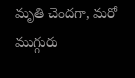మృతి చెందగా, మరో ముగ్గురు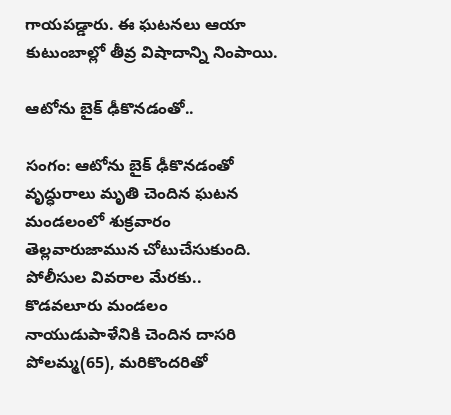గాయపడ్డారు. ఈ ఘటనలు ఆయా కుటుంబాల్లో తీవ్ర విషాదాన్ని నింపాయి.

ఆటోను బైక్‌ ఢీకొనడంతో..

సంగం: ఆటోను బైక్‌ ఢీకొనడంతో వృద్ధురాలు మృతి చెందిన ఘటన మండలంలో శుక్రవారం తెల్లవారుజామున చోటుచేసుకుంది. పోలీసుల వివరాల మేరకు.. కొడవలూరు మండలం నాయుడుపాళేనికి చెందిన దాసరి పోలమ్మ(65), మరికొందరితో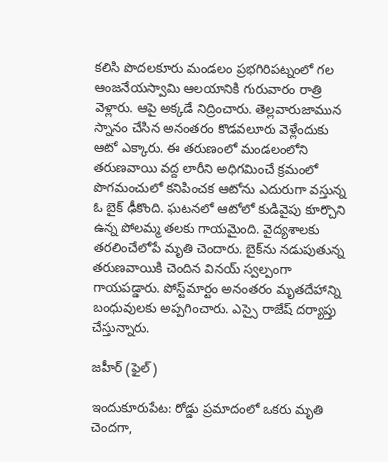కలిసి పొదలకూరు మండలం ప్రభగిరిపట్నంలో గల ఆంజనేయస్వామి ఆలయానికి గురువారం రాత్రి వెళ్లారు. ఆపై అక్కడే నిద్రించారు. తెల్లవారుజామున స్నానం చేసిన అనంతరం కొడవలూరు వెళ్లేందుకు ఆటో ఎక్కారు. ఈ తరుణంలో మండలంలోని తరుణవాయి వద్ద లారీని అధిగమించే క్రమంలో పొగమంచులో కనిపించక ఆటోను ఎదురుగా వస్తున్న ఓ బైక్‌ ఢీకొంది. ఘటనలో ఆటోలో కుడివైపు కూర్చొని ఉన్న పోలమ్మ తలకు గాయమైంది. వైద్యశాలకు తరలించేలోపే మృతి చెందారు. బైక్‌ను నడుపుతున్న తరుణవాయికి చెందిన వినయ్‌ స్వల్పంగా గాయపడ్డారు. పోస్ట్‌మార్టం అనంతరం మృతదేహాన్ని బంధువులకు అప్పగించారు. ఎస్సై రాజేష్‌ దర్యాప్తు చేస్తున్నారు.

జహీర్‌ (ఫైల్‌)

ఇందుకూరుపేట: రోడ్డు ప్రమాదంలో ఒకరు మృతి చెందగా,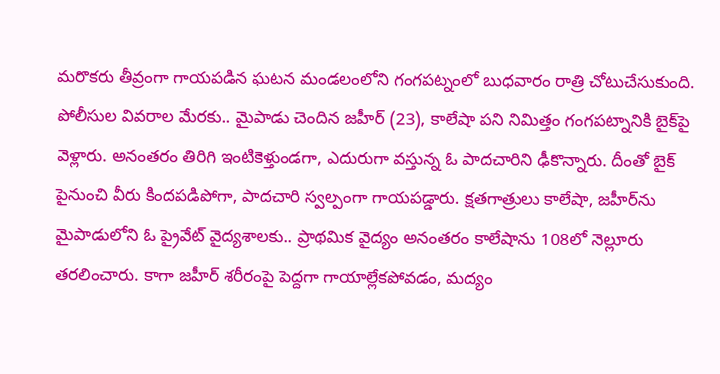మరొకరు తీవ్రంగా గాయపడిన ఘటన మండలంలోని గంగపట్నంలో బుధవారం రాత్రి చోటుచేసుకుంది. పోలీసుల వివరాల మేరకు.. మైపాడు చెందిన జహీర్‌ (23), కాలేషా పని నిమిత్తం గంగపట్నానికి బైక్‌పై వెళ్లారు. అనంతరం తిరిగి ఇంటికెళ్తుండగా, ఎదురుగా వస్తున్న ఓ పాదచారిని ఢీకొన్నారు. దీంతో బైక్‌ పైనుంచి వీరు కిందపడిపోగా, పాదచారి స్వల్పంగా గాయపడ్డారు. క్షతగాత్రులు కాలేషా, జహీర్‌ను మైపాడులోని ఓ ప్రైవేట్‌ వైద్యశాలకు.. ప్రాథమిక వైద్యం అనంతరం కాలేషాను 108లో నెల్లూరు తరలించారు. కాగా జహీర్‌ శరీరంపై పెద్దగా గాయాల్లేకపోవడం, మద్యం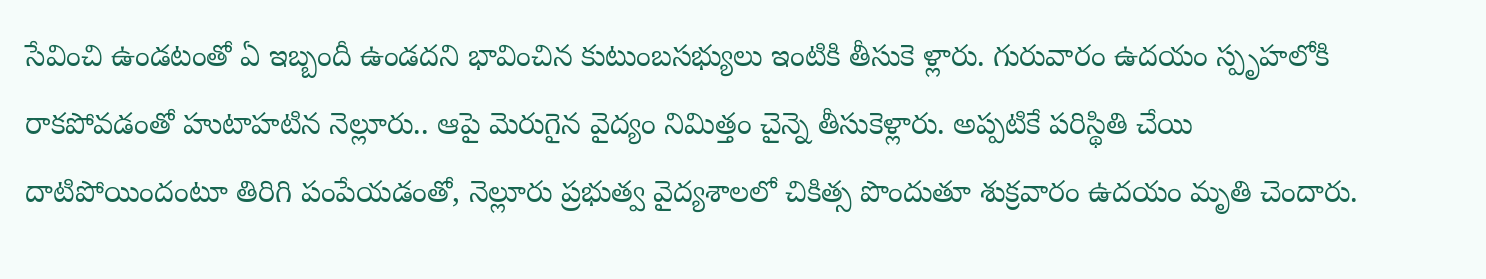సేవించి ఉండటంతో ఏ ఇబ్బందీ ఉండదని భావించిన కుటుంబసభ్యులు ఇంటికి తీసుకె ళ్లారు. గురువారం ఉదయం స్పృహలోకి రాకపోవడంతో హుటాహటిన నెల్లూరు.. ఆపై మెరుగైన వైద్యం నిమిత్తం చైన్నె తీసుకెళ్లారు. అప్పటికే పరిస్థితి చేయి దాటిపోయిందంటూ తిరిగి పంపేయడంతో, నెల్లూరు ప్రభుత్వ వైద్యశాలలో చికిత్స పొందుతూ శుక్రవారం ఉదయం మృతి చెందారు.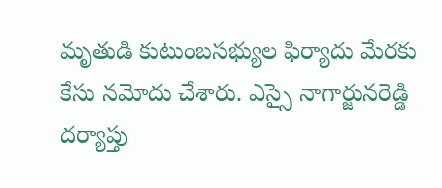మృతుడి కుటుంబసభ్యుల ఫిర్యాదు మేరకు కేసు నమోదు చేశారు. ఎస్సై నాగార్జునరెడ్డి దర్యాప్తు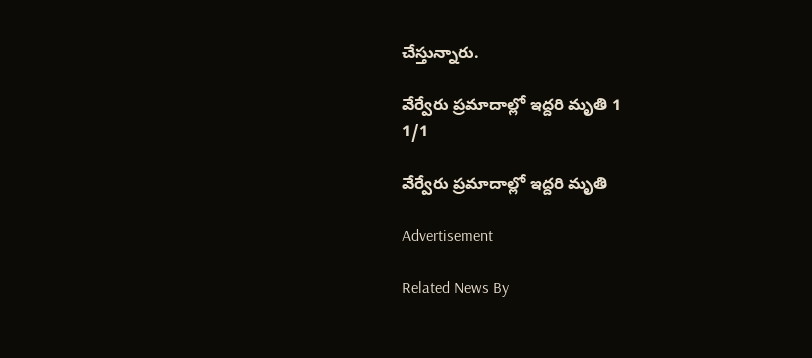చేస్తున్నారు.

వేర్వేరు ప్రమాదాల్లో ఇద్దరి మృతి 1
1/1

వేర్వేరు ప్రమాదాల్లో ఇద్దరి మృతి

Advertisement

Related News By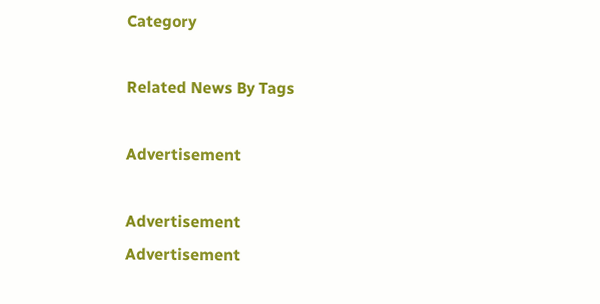Category

Related News By Tags

Advertisement

Advertisement
Advertisement